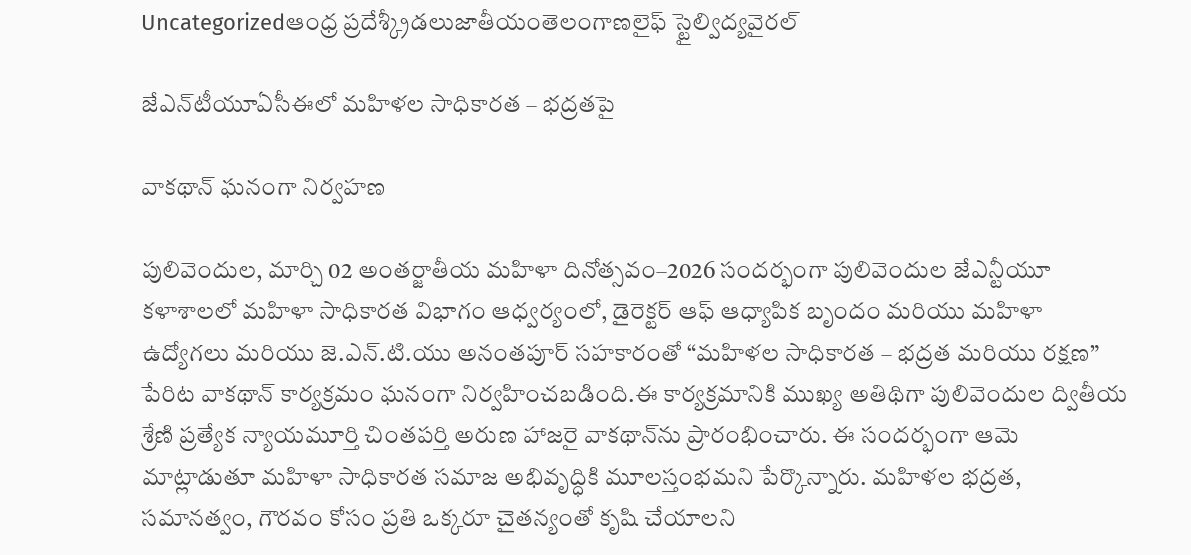Uncategorizedఆంధ్ర ప్రదేశ్క్రీడలుజాతీయంతెలంగాణలైఫ్ స్టైల్విద్యవైరల్

జేఎన్‌టీయూఏసీఈలో మహిళల సాధికారత – భద్రతపై

వాకథాన్ ఘనంగా నిర్వహణ

పులివెందుల, మార్చి 02 అంతర్జాతీయ మహిళా దినోత్సవం–2026 సందర్భంగా పులివెందుల జేఎన్టీయూ కళాశాలలో మహిళా సాధికారత విభాగం ఆధ్వర్యంలో, డైరెక్టర్ ఆఫ్ ఆధ్యాపిక బృందం మరియు మహిళా ఉద్యోగలు మరియు జె.ఎన్.టి.యు అనంతపూర్ సహకారంతో “మహిళల సాధికారత – భద్రత మరియు రక్షణ” పేరిట వాకథాన్ కార్యక్రమం ఘనంగా నిర్వహించబడింది.ఈ కార్యక్రమానికి ముఖ్య అతిథిగా పులివెందుల ద్వితీయ శ్రేణి ప్రత్యేక న్యాయమూర్తి చింతపర్తి అరుణ హాజరై వాకథాన్‌ను ప్రారంభించారు. ఈ సందర్భంగా ఆమె మాట్లాడుతూ మహిళా సాధికారత సమాజ అభివృద్ధికి మూలస్తంభమని పేర్కొన్నారు. మహిళల భద్రత, సమానత్వం, గౌరవం కోసం ప్రతి ఒక్కరూ చైతన్యంతో కృషి చేయాలని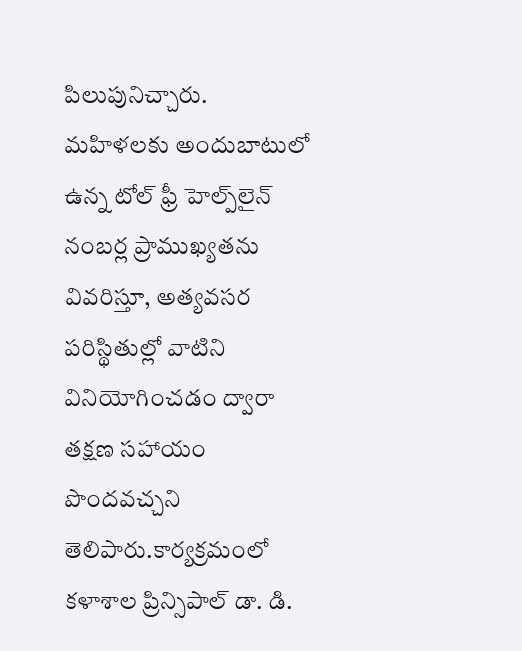పిలుపునిచ్చారు. మహిళలకు అందుబాటులో ఉన్న టోల్ ఫ్రీ హెల్ప్‌లైన్ నంబర్ల ప్రాముఖ్యతను వివరిస్తూ, అత్యవసర పరిస్థితుల్లో వాటిని వినియోగించడం ద్వారా తక్షణ సహాయం పొందవచ్చని తెలిపారు.కార్యక్రమంలో కళాశాల ప్రిన్సిపాల్ డా. డి.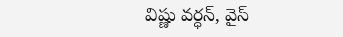విష్ణు వర్ధన్, వైస్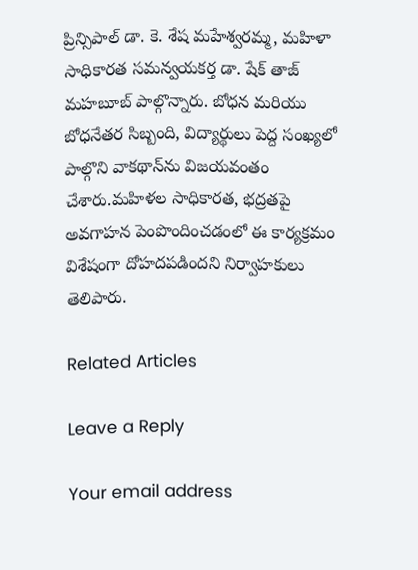ప్రిన్సిపాల్ డా. కె. శేష మహేశ్వరమ్మ, మహిళా సాధికారత సమన్వయకర్త డా. షేక్ తాజ్ మహబూబ్ పాల్గొన్నారు. బోధన మరియు బోధనేతర సిబ్బంది, విద్యార్థులు పెద్ద సంఖ్యలో పాల్గొని వాకథాన్‌ను విజయవంతం చేశారు.మహిళల సాధికారత, భద్రతపై అవగాహన పెంపొందించడంలో ఈ కార్యక్రమం విశేషంగా దోహదపడిందని నిర్వాహకులు తెలిపారు.

Related Articles

Leave a Reply

Your email address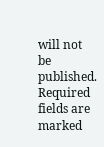will not be published. Required fields are marked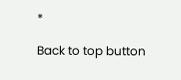*

Back to top button